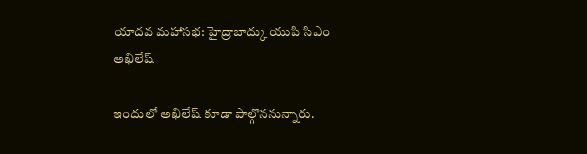యాదవ మహాసభ: హైద్రాబాద్కు యుపి సిఎం అఖిలేష్

ఇందులో అఖిలేష్ కూడా పాల్గొననున్నారు.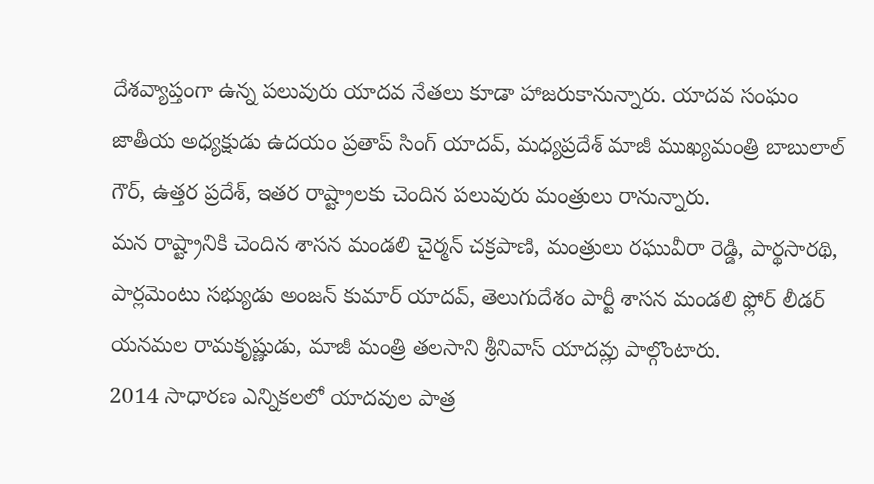దేశవ్యాప్తంగా ఉన్న పలువురు యాదవ నేతలు కూడా హాజరుకానున్నారు. యాదవ సంఘం జాతీయ అధ్యక్షుడు ఉదయం ప్రతాప్ సింగ్ యాదవ్, మధ్యప్రదేశ్ మాజీ ముఖ్యమంత్రి బాబులాల్ గౌర్, ఉత్తర ప్రదేశ్, ఇతర రాష్ట్రాలకు చెందిన పలువురు మంత్రులు రానున్నారు.
మన రాష్ట్రానికి చెందిన శాసన మండలి చైర్మన్ చక్రపాణి, మంత్రులు రఘువీరా రెడ్డి, పార్థసారథి, పార్లమెంటు సభ్యుడు అంజన్ కుమార్ యాదవ్, తెలుగుదేశం పార్టీ శాసన మండలి ఫ్లోర్ లీడర్ యనమల రామకృష్ణుడు, మాజీ మంత్రి తలసాని శ్రీనివాస్ యాదవ్లు పాల్గొంటారు.
2014 సాధారణ ఎన్నికలలో యాదవుల పాత్ర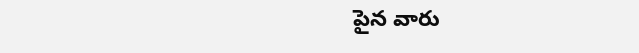పైన వారు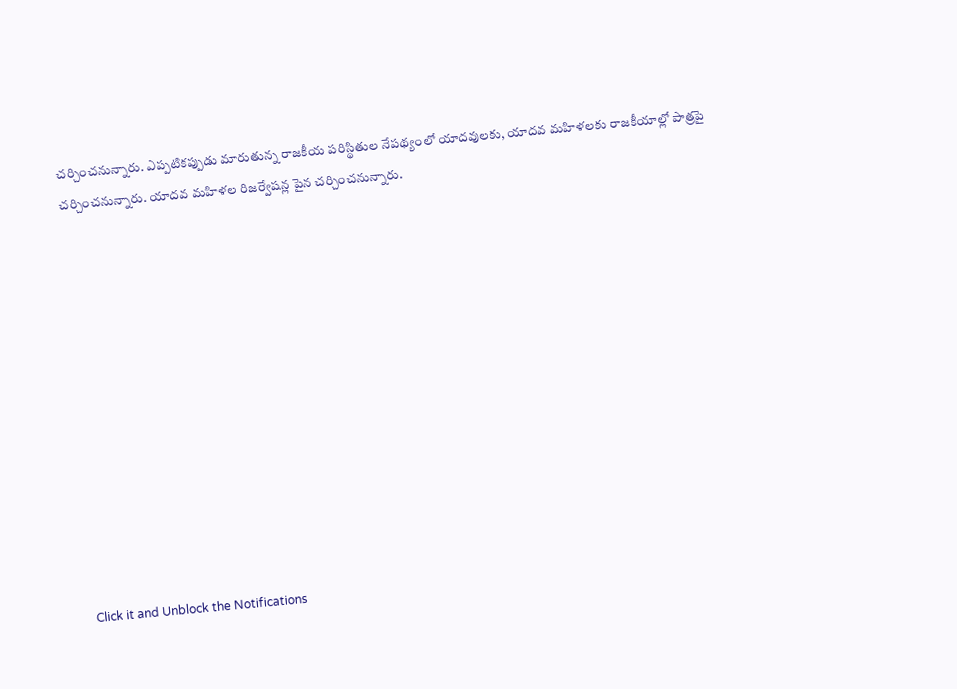చర్చించనున్నారు. ఎప్పటికప్పుడు మారుతున్న రాజకీయ పరిస్థితుల నేపథ్యంలో యాదవులకు, యాదవ మహిళలకు రాజకీయాల్లో పాత్రపై చర్చించనున్నారు. యాదవ మహిళల రిజర్వేషన్ల పైన చర్చించనున్నారు.












Click it and Unblock the Notifications